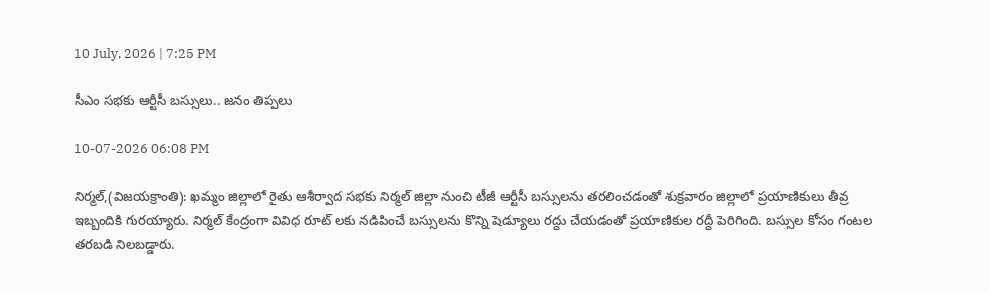10 July, 2026 | 7:25 PM

సీఎం సభకు ఆర్టీసీ బస్సులు.. జనం తిప్పలు

10-07-2026 06:08 PM

నిర్మల్,(విజయక్రాంతి): ఖమ్మం జిల్లాలో రైతు ఆశీర్వాద సభకు నిర్మల్ జిల్లా నుంచి టీజీ ఆర్టీసీ బస్సులను తరలించడంతో శుక్రవారం జిల్లాలో ప్రయాణికులు తీవ్ర ఇబ్బందికి గురయ్యారు. నిర్మల్ కేంద్రంగా వివిధ రూట్ లకు నడిపించే బస్సులను కొన్ని షెడ్యూలు రద్దు చేయడంతో ప్రయాణికుల రద్దీ పెరిగింది. బస్సుల కోసం గంటల తరబడి నిలబడ్డారు.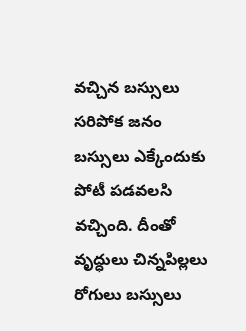వచ్చిన బస్సులు సరిపోక జనం బస్సులు ఎక్కేందుకు పోటీ పడవలసి వచ్చింది. దీంతో వృద్ధులు చిన్నపిల్లలు రోగులు బస్సులు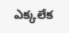ఎక్కలేక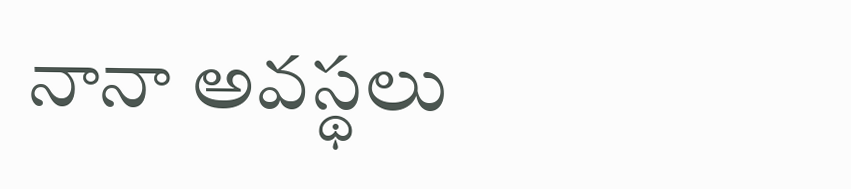నానా అవస్థలు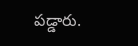పడ్డారు.